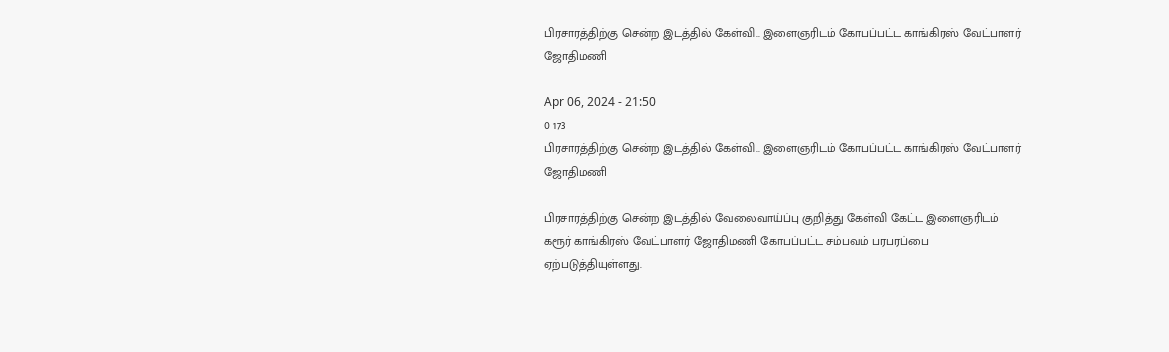பிரசாரத்திற்கு சென்ற இடத்தில் கேள்வி.. இளைஞரிடம் கோபப்பட்ட காங்கிரஸ் வேட்பாளர் ஜோதிமணி

Apr 06, 2024 - 21:50
0 173
பிரசாரத்திற்கு சென்ற இடத்தில் கேள்வி.. இளைஞரிடம் கோபப்பட்ட காங்கிரஸ் வேட்பாளர் ஜோதிமணி

பிரசாரத்திற்கு சென்ற இடத்தில் வேலைவாய்ப்பு குறித்து கேள்வி கேட்ட இளைஞரிடம் கரூர் காங்கிரஸ் வேட்பாளர் ஜோதிமணி கோபப்பட்ட சம்பவம் பரபரப்பை ஏற்படுத்தியுள்ளது.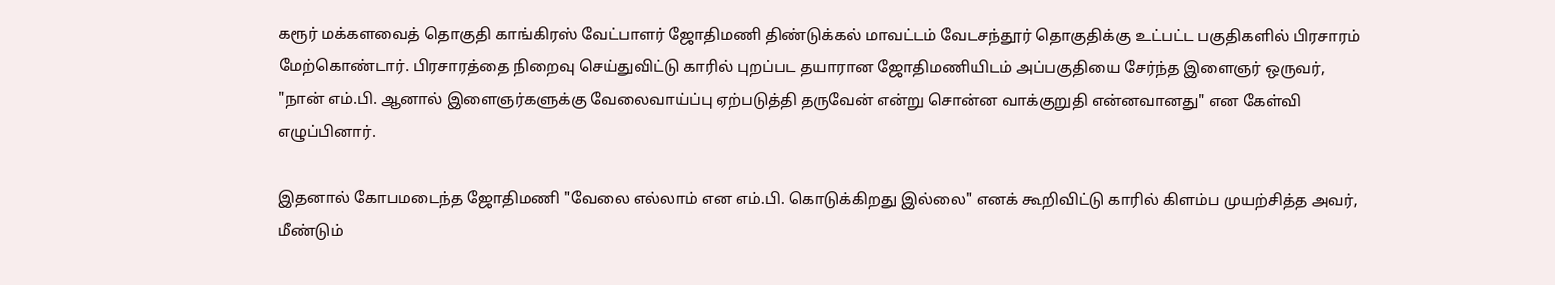கரூர் மக்களவைத் தொகுதி காங்கிரஸ் வேட்பாளர் ஜோதிமணி திண்டுக்கல் மாவட்டம் வேடசந்தூர் தொகுதிக்கு உட்பட்ட பகுதிகளில் பிரசாரம் மேற்கொண்டார். பிரசாரத்தை நிறைவு செய்துவிட்டு காரில் புறப்பட தயாரான ஜோதிமணியிடம் அப்பகுதியை சேர்ந்த இளைஞர் ஒருவர், "நான் எம்.பி. ஆனால் இளைஞர்களுக்கு வேலைவாய்ப்பு ஏற்படுத்தி தருவேன் என்று சொன்ன வாக்குறுதி என்னவானது" என கேள்வி எழுப்பினார்.

இதனால் கோபமடைந்த ஜோதிமணி "வேலை எல்லாம் என எம்.பி. கொடுக்கிறது இல்லை" எனக் கூறிவிட்டு காரில் கிளம்ப முயற்சித்த அவர், மீண்டும்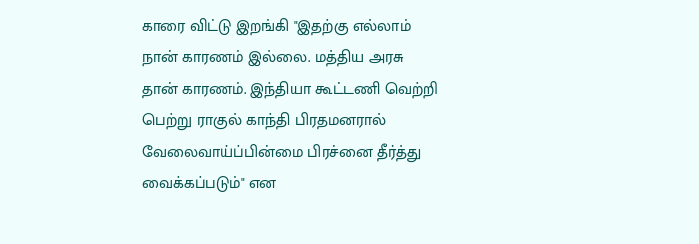காரை விட்டு இறங்கி "இதற்கு எல்லாம் நான் காரணம் இல்லை. மத்திய அரசு தான் காரணம். இந்தியா கூட்டணி வெற்றி பெற்று ராகுல் காந்தி பிரதமனரால் வேலைவாய்ப்பின்மை பிரச்னை தீர்த்து வைக்கப்படும்" என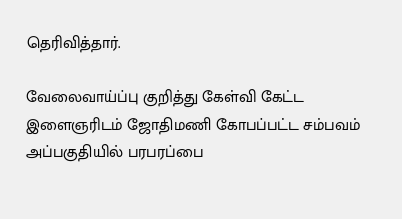தெரிவித்தார்.

வேலைவாய்ப்பு குறித்து கேள்வி கேட்ட இளைஞரிடம் ஜோதிமணி கோபப்பட்ட சம்பவம் அப்பகுதியில் பரபரப்பை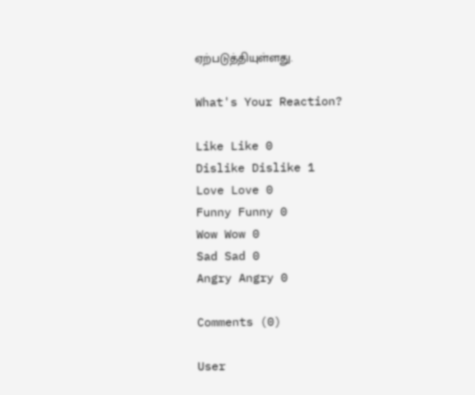ஏற்படுத்தியுள்ளது.

What's Your Reaction?

Like Like 0
Dislike Dislike 1
Love Love 0
Funny Funny 0
Wow Wow 0
Sad Sad 0
Angry Angry 0

Comments (0)

User